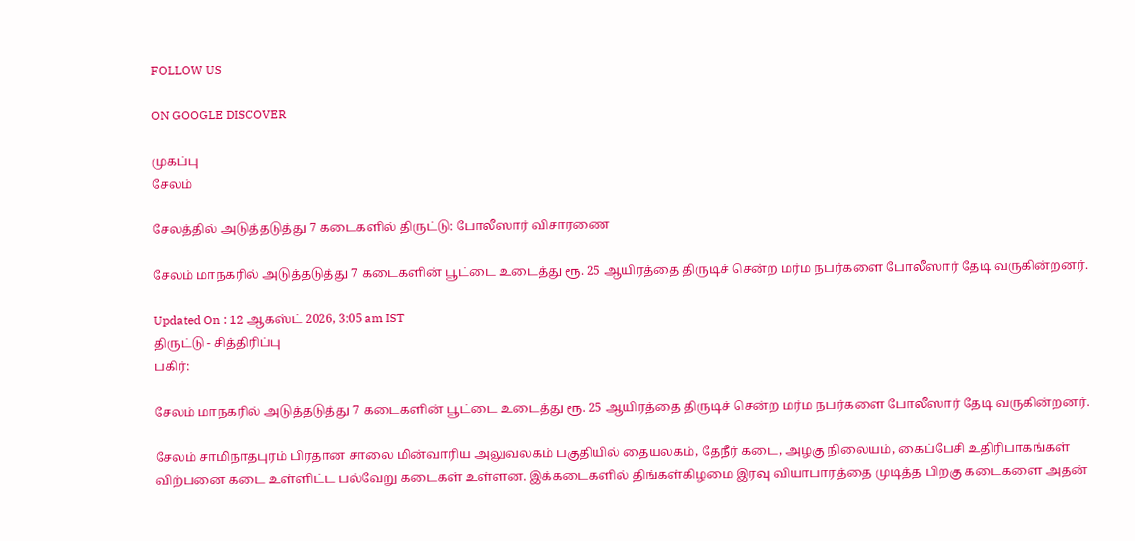FOLLOW US

ON GOOGLE DISCOVER

முகப்பு
சேலம்

சேலத்தில் அடுத்தடுத்து 7 கடைகளில் திருட்டு: போலீஸார் விசாரணை

சேலம் மாநகரில் அடுத்தடுத்து 7 கடைகளின் பூட்டை உடைத்து ரூ. 25 ஆயிரத்தை திருடிச் சென்ற மர்ம நபர்களை போலீஸார் தேடி வருகின்றனர்.

Updated On : 12 ஆகஸ்ட் 2026, 3:05 am IST
திருட்டு - சித்திரிப்பு
பகிர்:

சேலம் மாநகரில் அடுத்தடுத்து 7 கடைகளின் பூட்டை உடைத்து ரூ. 25 ஆயிரத்தை திருடிச் சென்ற மர்ம நபர்களை போலீஸார் தேடி வருகின்றனர்.

சேலம் சாமிநாதபுரம் பிரதான சாலை மின்வாரிய அலுவலகம் பகுதியில் தையலகம், தேநீர் கடை, அழகு நிலையம், கைப்பேசி உதிரிபாகங்கள் விற்பனை கடை உள்ளிட்ட பல்வேறு கடைகள் உள்ளன. இக்கடைகளில் திங்கள்கிழமை இரவு வியாபாரத்தை முடித்த பிறகு கடைகளை அதன்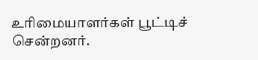உரிமையாளர்கள் பூட்டிச் சென்றனர்.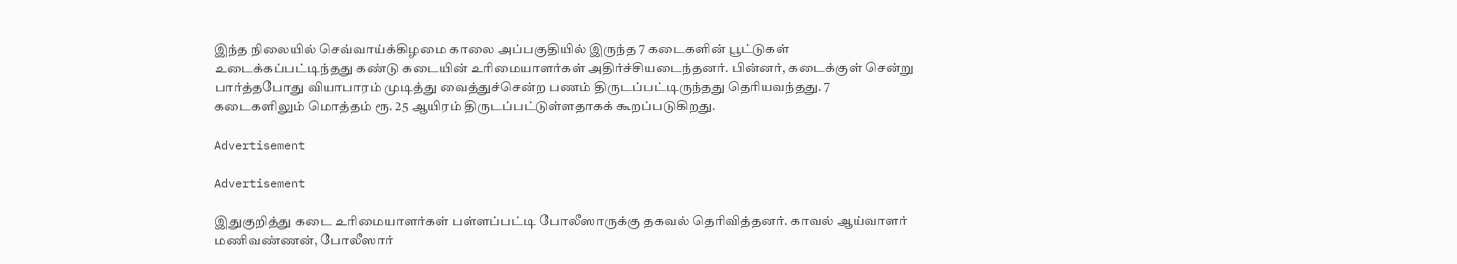இந்த நிலையில் செவ்வாய்க்கிழமை காலை அப்பகுதியில் இருந்த 7 கடைகளின் பூட்டுகள் உடைக்கப்பட்டிந்தது கண்டு கடையின் உரிமையாளர்கள் அதிர்ச்சியடைந்தனர். பின்னர், கடைக்குள் சென்று பார்த்தபோது வியாபாரம் முடித்து வைத்துச்சென்ற பணம் திருடப்பட்டிருந்தது தெரியவந்தது. 7 கடைகளிலும் மொத்தம் ரூ. 25 ஆயிரம் திருடப்பட்டுள்ளதாகக் கூறப்படுகிறது.

Advertisement

Advertisement

இதுகுறித்து கடை உரிமையாளர்கள் பள்ளப்பட்டி போலீஸாருக்கு தகவல் தெரிவித்தனர். காவல் ஆய்வாளர் மணிவண்ணன், போலீஸார்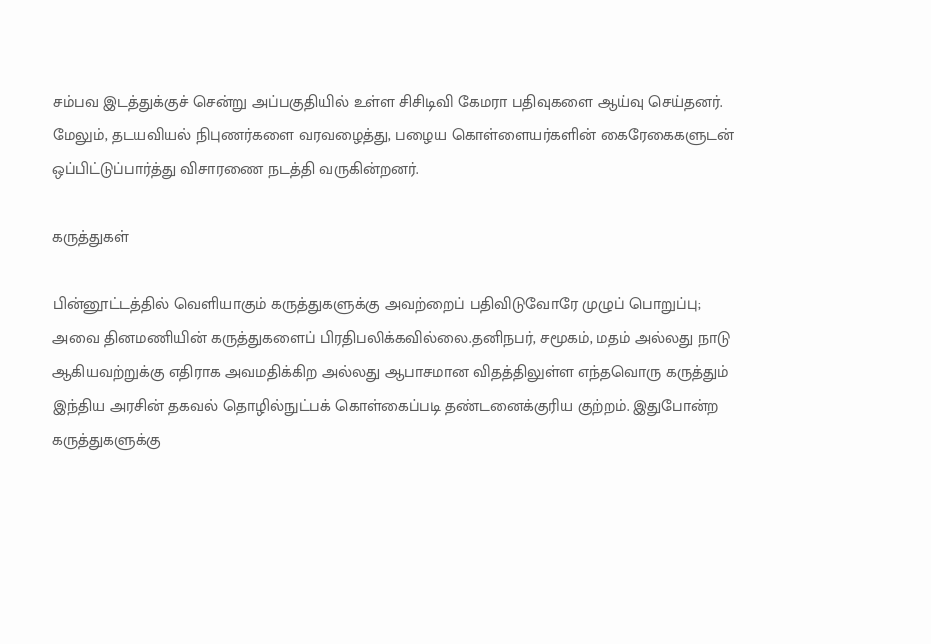சம்பவ இடத்துக்குச் சென்று அப்பகுதியில் உள்ள சிசிடிவி கேமரா பதிவுகளை ஆய்வு செய்தனர். மேலும், தடயவியல் நிபுணர்களை வரவழைத்து, பழைய கொள்ளையர்களின் கைரேகைகளுடன் ஒப்பிட்டுப்பார்த்து விசாரணை நடத்தி வருகின்றனர்.

கருத்துகள்

பின்னூட்டத்தில் வெளியாகும் கருத்துகளுக்கு அவற்றைப் பதிவிடுவோரே முழுப் பொறுப்பு; அவை தினமணியின் கருத்துகளைப் பிரதிபலிக்கவில்லை.தனிநபர், சமூகம், மதம் அல்லது நாடு ஆகியவற்றுக்கு எதிராக அவமதிக்கிற அல்லது ஆபாசமான விதத்திலுள்ள எந்தவொரு கருத்தும் இந்திய அரசின் தகவல் தொழில்நுட்பக் கொள்கைப்படி தண்டனைக்குரிய குற்றம். இதுபோன்ற கருத்துகளுக்கு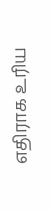எதிராக உரிய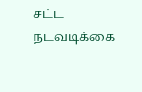சட்ட நடவடிக்கை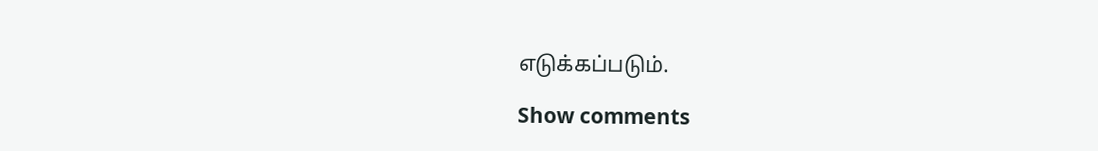எடுக்கப்படும்.

Show comments